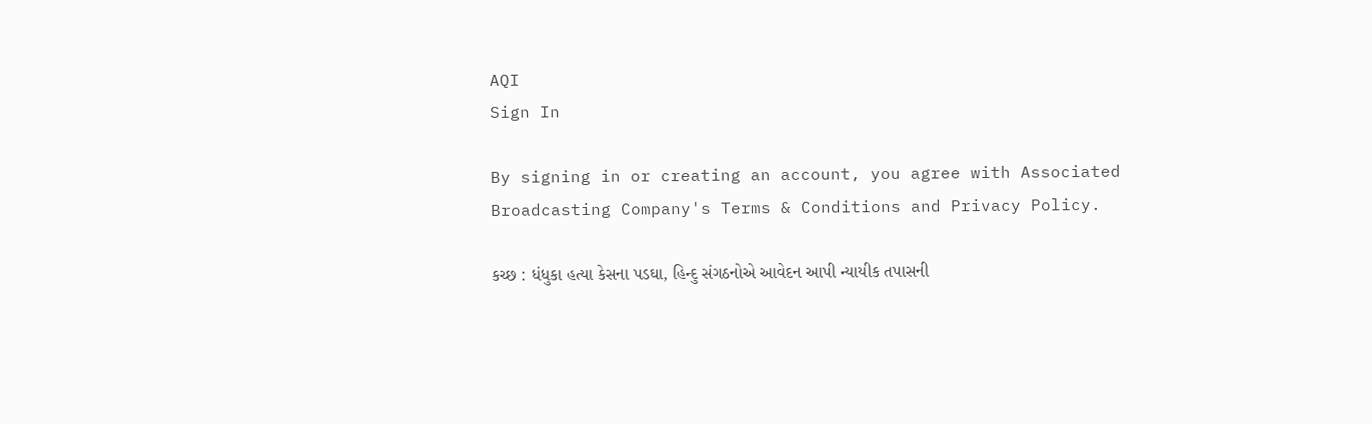AQI
Sign In

By signing in or creating an account, you agree with Associated Broadcasting Company's Terms & Conditions and Privacy Policy.

કચ્છ : ધંધુકા હત્યા કેસના પડઘા, હિન્દુ સંગઠનોએ આવેદન આપી ન્યાયીક તપાસની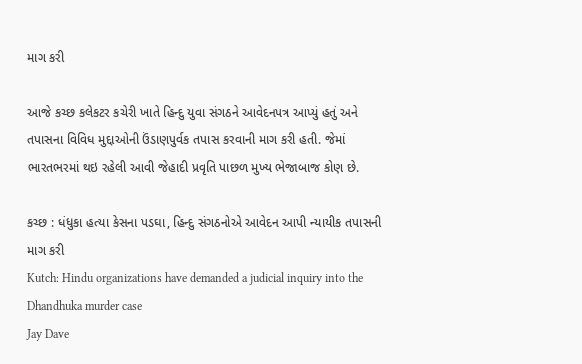માગ કરી

આજે કચ્છ કલેકટર કચેરી ખાતે હિન્દુ યુવા સંગઠને આવેદનપત્ર આપ્યું હતું અને તપાસના વિવિધ મુદ્દાઓની ઉંડાણપુર્વક તપાસ કરવાની માગ કરી હતી. જેમાં ભારતભરમાં થઇ રહેલી આવી જેહાદી પ્રવૃતિ પાછળ મુખ્ય ભેજાબાજ કોણ છે.

કચ્છ : ધંધુકા હત્યા કેસના પડઘા, હિન્દુ સંગઠનોએ આવેદન આપી ન્યાયીક તપાસની માગ કરી
Kutch: Hindu organizations have demanded a judicial inquiry into the Dhandhuka murder case
Jay Dave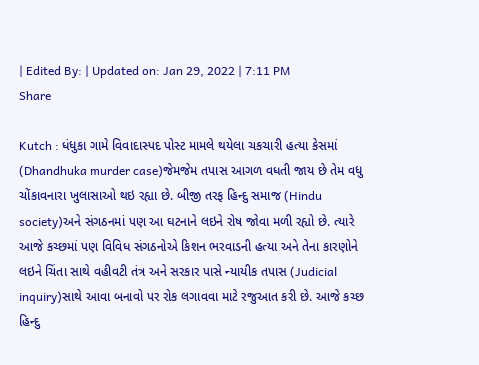| Edited By: | Updated on: Jan 29, 2022 | 7:11 PM
Share

Kutch : ધંધુકા ગામે વિવાદાસ્પદ પોસ્ટ મામલે થયેલા ચકચારી હત્યા કેસમાં (Dhandhuka murder case)જેમજેમ તપાસ આગળ વધતી જાય છે તેમ વધુ ચોંકાવનારા ખુલાસાઓ થઇ રહ્યા છે. બીજી તરફ હિન્દુ સમાજ (Hindu society)અને સંગઠનમાં પણ આ ઘટનાને લઇને રોષ જોવા મળી રહ્યો છે. ત્યારે આજે કચ્છમાં પણ વિવિધ સંગઠનોએ કિશન ભરવાડની હત્યા અને તેના કારણોને લઇને ચિંતા સાથે વહીવટી તંત્ર અને સરકાર પાસે ન્યાયીક તપાસ (Judicial inquiry)સાથે આવા બનાવો પર રોક લગાવવા માટે રજુઆત કરી છે. આજે કચ્છ હિન્દુ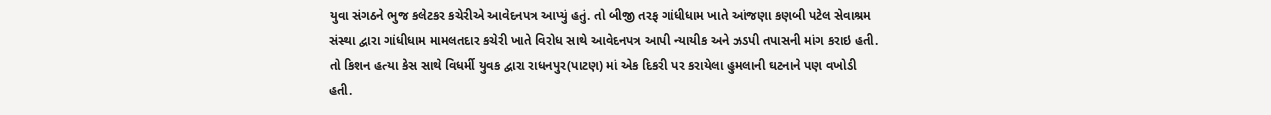યુવા સંગઠને ભુજ કલેટકર કચેરીએ આવેદનપત્ર આપ્યું હતું. તો બીજી તરફ ગાંધીધામ ખાતે આંજણા કણબી પટેલ સેવાશ્રમ સંસ્થા દ્વારા ગાંધીધામ મામલતદાર કચેરી ખાતે વિરોધ સાથે આવેદનપત્ર આપી ન્યાયીક અને ઝડપી તપાસની માંગ કરાઇ હતી. તો કિશન હત્યા કેસ સાથે વિધર્મી યુવક દ્વારા રાધનપુર(પાટણ) માં એક દિકરી પર કરાયેલા હુમલાની ઘટનાને પણ વખોડી હતી.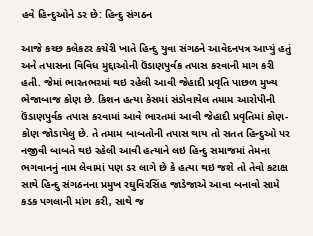હવે હિન્દુઓને ડર છે: હિન્દુ સંગઠન

આજે કચ્છ કલેકટર કચેરી ખાતે હિન્દુ યુવા સંગઠને આવેદનપત્ર આપ્યું હતું અને તપાસના વિવિધ મુદ્દાઓની ઉંડાણપુર્વક તપાસ કરવાની માગ કરી હતી. જેમાં ભારતભરમાં થઇ રહેલી આવી જેહાદી પ્રવૃતિ પાછળ મુખ્ય ભેજાબાજ કોણ છે. કિશન હત્યા કેસમાં સંડોવાયેલ તમામ આરોપીની ઉંડાણપુર્વક તપાસ કરવામાં આવે ભારતમાં આવી જેહાદી પ્રવૃતિમાં કોણ-કોણ જોડાયેલુ છે. તે તમામ બાબતોની તપાસ થાય તો સતત હિન્દુઓ પર નજીવી બાબતે થઇ રહેલી આવી હત્યાને લઇ હિન્દુ સમાજમાં તેમના ભગવાનનું નામ લેવામાં પણ ડર લાગે છે કે હત્યા થઇ જશે તો તેવો કટાક્ષ સાથે હિન્દુ સંગઠનના પ્રમુખ રઘુવિરસિંહ જાડેજાએ આવા બનાવો સામે કડક પગલાની માંગ કરી, સાથે જ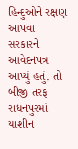હિન્દુઓને રક્ષણ આપવા સરકારને આવેદનપત્ર આપ્યું હતું. તો બીજી તરફ રાધનપુરમાં યાશીન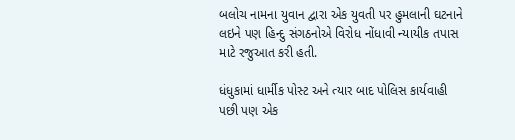બલોચ નામના યુવાન દ્વારા એક યુવતી પર હુમલાની ઘટનાને લઇને પણ હિન્દુ સંગઠનોએ વિરોધ નોંધાવી ન્યાયીક તપાસ માટે રજુઆત કરી હતી.

ધંધુકામાં ધાર્મીક પોસ્ટ અને ત્યાર બાદ પોલિસ કાર્યવાહી પછી પણ એક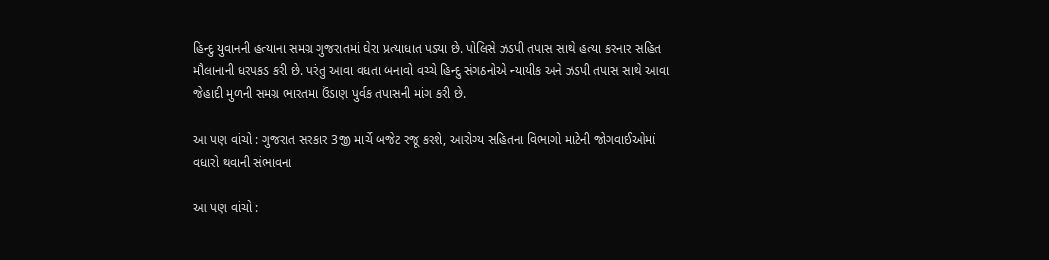હિન્દુ યુવાનની હત્યાના સમગ્ર ગુજરાતમાં ઘેરા પ્રત્યાધાત પડ્યા છે. પોલિસે ઝડપી તપાસ સાથે હત્યા કરનાર સહિત મૌલાનાની ધરપકડ કરી છે. પરંતુ આવા વધતા બનાવો વચ્ચે હિન્દુ સંગઠનોએ ન્યાયીક અને ઝડપી તપાસ સાથે આવા જેહાદી મુળની સમગ્ર ભારતમા ઉંડાણ પુર્વક તપાસની માંગ કરી છે.

આ પણ વાંચો : ગુજરાત સરકાર 3જી માર્ચે બજેટ રજૂ કરશે, આરોગ્ય સહિતના વિભાગો માટેની જોગવાઈઓમાં વધારો થવાની સંભાવના

આ પણ વાંચો :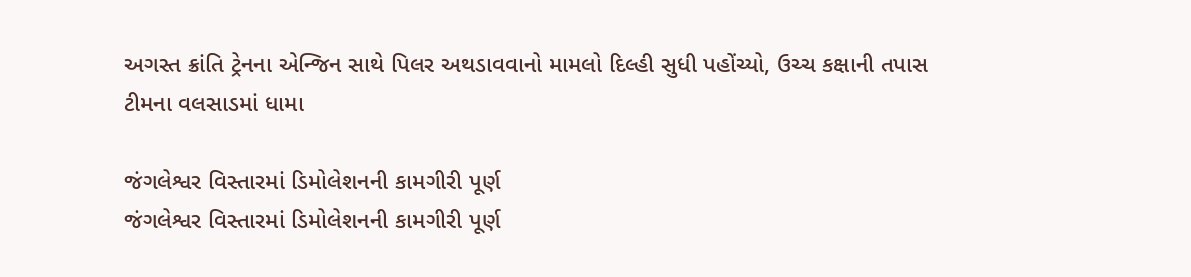અગસ્ત ક્રાંતિ ટ્રેનના એન્જિન સાથે પિલર અથડાવવાનો મામલો દિલ્હી સુધી પહોંચ્યો, ઉચ્ચ કક્ષાની તપાસ ટીમના વલસાડમાં ધામા

જંગલેશ્વર વિસ્તારમાં ડિમોલેશનની કામગીરી પૂર્ણ
જંગલેશ્વર વિસ્તારમાં ડિમોલેશનની કામગીરી પૂર્ણ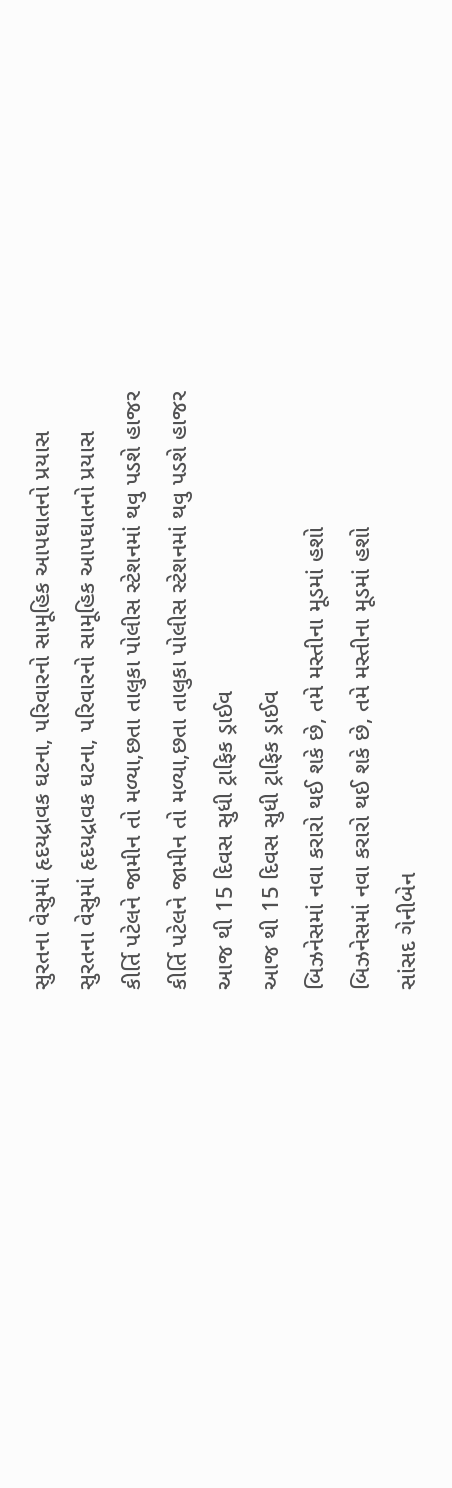સુરતના વેસુમાં હૃદયદ્રાવક ઘટના, પરિવારનો સામૂહિક આપઘાતનો પ્રયાસ
સુરતના વેસુમાં હૃદયદ્રાવક ઘટના, પરિવારનો સામૂહિક આપઘાતનો પ્રયાસ
કીર્તિ પટેલને જામીન તો મળ્યા,છતા તાલુકા પોલીસ સ્ટેશનમાં થવુ પડશે હાજર
કીર્તિ પટેલને જામીન તો મળ્યા,છતા તાલુકા પોલીસ સ્ટેશનમાં થવુ પડશે હાજર
આજ થી 15 દિવસ સુધી ટ્રાફિક ડ્રાઈવ
આજ થી 15 દિવસ સુધી ટ્રાફિક ડ્રાઈવ
બિઝનેસમાં નવા કરારો થઈ શકે છે, તમે મસ્તીના મૂડમાં હશો
બિઝનેસમાં નવા કરારો થઈ શકે છે, તમે મસ્તીના મૂડમાં હશો
સાંસદ ગેનીબેન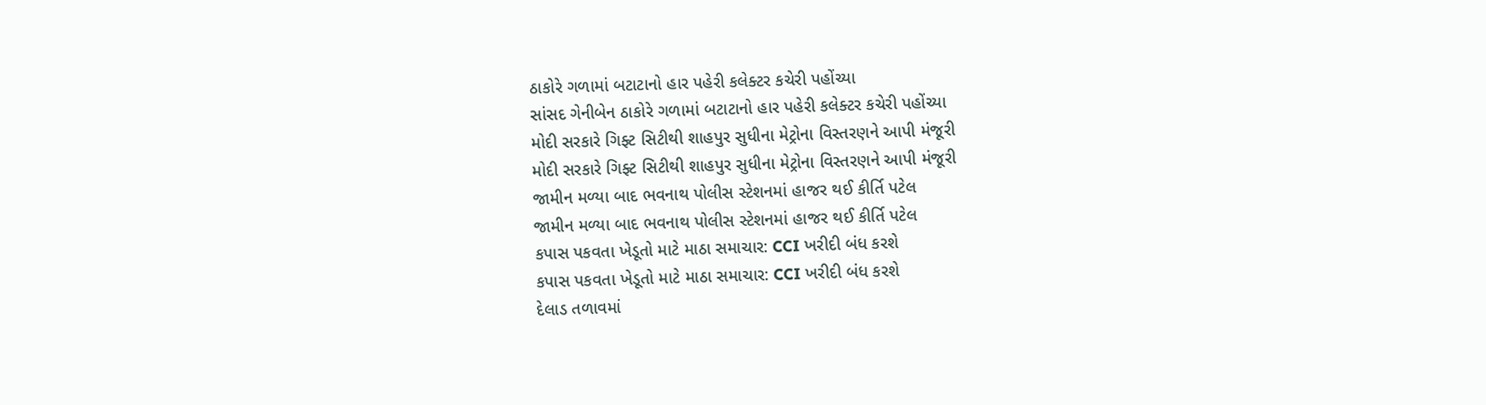ઠાકોરે ગળામાં બટાટાનો હાર પહેરી કલેક્ટર કચેરી પહોંચ્યા
સાંસદ ગેનીબેન ઠાકોરે ગળામાં બટાટાનો હાર પહેરી કલેક્ટર કચેરી પહોંચ્યા
મોદી સરકારે ગિફ્ટ સિટીથી શાહપુર સુધીના મેટ્રોના વિસ્તરણને આપી મંજૂરી
મોદી સરકારે ગિફ્ટ સિટીથી શાહપુર સુધીના મેટ્રોના વિસ્તરણને આપી મંજૂરી
જામીન મળ્યા બાદ ભવનાથ પોલીસ સ્ટેશનમાં હાજર થઈ કીર્તિ પટેલ
જામીન મળ્યા બાદ ભવનાથ પોલીસ સ્ટેશનમાં હાજર થઈ કીર્તિ પટેલ
કપાસ પકવતા ખેડૂતો માટે માઠા સમાચાર: CCI ખરીદી બંધ કરશે
કપાસ પકવતા ખેડૂતો માટે માઠા સમાચાર: CCI ખરીદી બંધ કરશે
દેલાડ તળાવમાં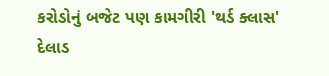કરોડોનું બજેટ પણ કામગીરી 'થર્ડ ક્લાસ'
દેલાડ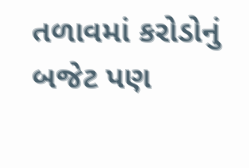તળાવમાં કરોડોનું બજેટ પણ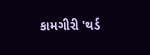કામગીરી 'થર્ડ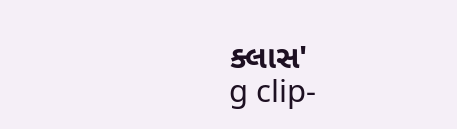ક્લાસ'
g clip-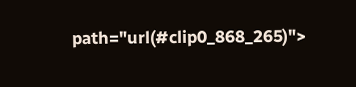path="url(#clip0_868_265)">